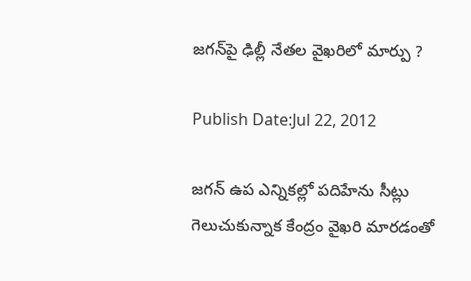జగన్‌పై ఢిల్లీ నేతల వైఖరిలో మార్పు ?

Publish Date:Jul 22, 2012

జగన్‌ ఉప ఎన్నికల్లో పదిహేను సీట్లు గెలుచుకున్నాక కేంద్రం వైఖరి మారడంతో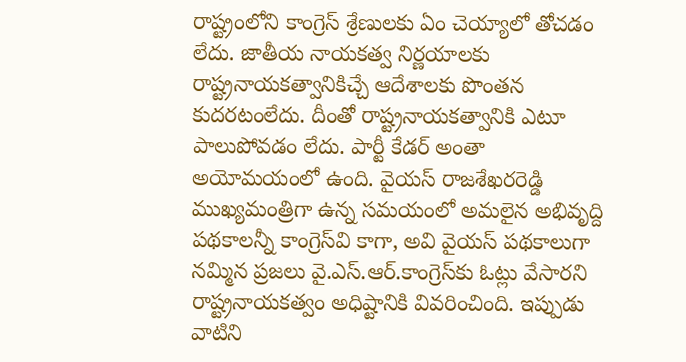రాష్ట్రంలోని కాంగ్రెస్‌ శ్రేణులకు ఏం చెయ్యాలో తోచడం లేదు. జాతీయ నాయకత్వ నిర్ణయాలకు రాష్ట్రనాయకత్వానికిచ్చే ఆదేశాలకు పొంతన కుదరటంలేదు. దీంతో రాష్ట్రనాయకత్వానికి ఎటూ పాలుపోవడం లేదు. పార్టీ కేడర్‌ అంతా అయోమయంలో ఉంది. వైయస్‌ రాజశేఖరరెడ్డి ముఖ్యమంత్రిగా ఉన్న సమయంలో అమలైన అభివృద్ది పథకాలన్నీ కాంగ్రెస్‌వి కాగా, అవి వైయస్‌ పథకాలుగా నమ్మిన ప్రజలు వై.ఎస్‌.ఆర్‌.కాంగ్రెస్‌కు ఓట్లు వేసారని రాష్ట్రనాయకత్వం అధిష్టానికి వివరించింది. ఇప్పుడు వాటిని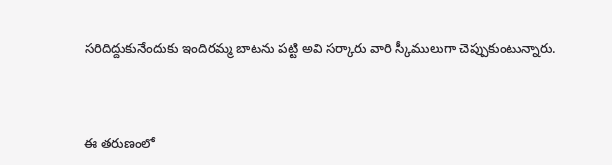సరిదిద్దుకునేందుకు ఇందిరమ్మ బాటను పట్టి అవి సర్కారు వారి స్కీములుగా చెప్పుకుంటున్నారు.



ఈ తరుణంలో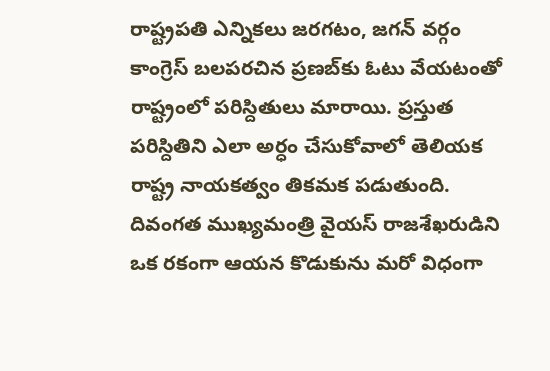రాష్ట్రపతి ఎన్నికలు జరగటం, జగన్‌ వర్గం కాంగ్రెస్‌ బలపరచిన ప్రణబ్‌కు ఓటు వేయటంతో రాష్ట్రంలో పరిస్దితులు మారాయి. ప్రస్తుత పరిస్దితిని ఎలా అర్ధం చేసుకోవాలో తెలియక రాష్ట్ర నాయకత్వం తికమక పడుతుంది. దివంగత ముఖ్యమంత్రి వైయస్‌ రాజశేఖరుడిని ఒక రకంగా ఆయన కొడుకును మరో విధంగా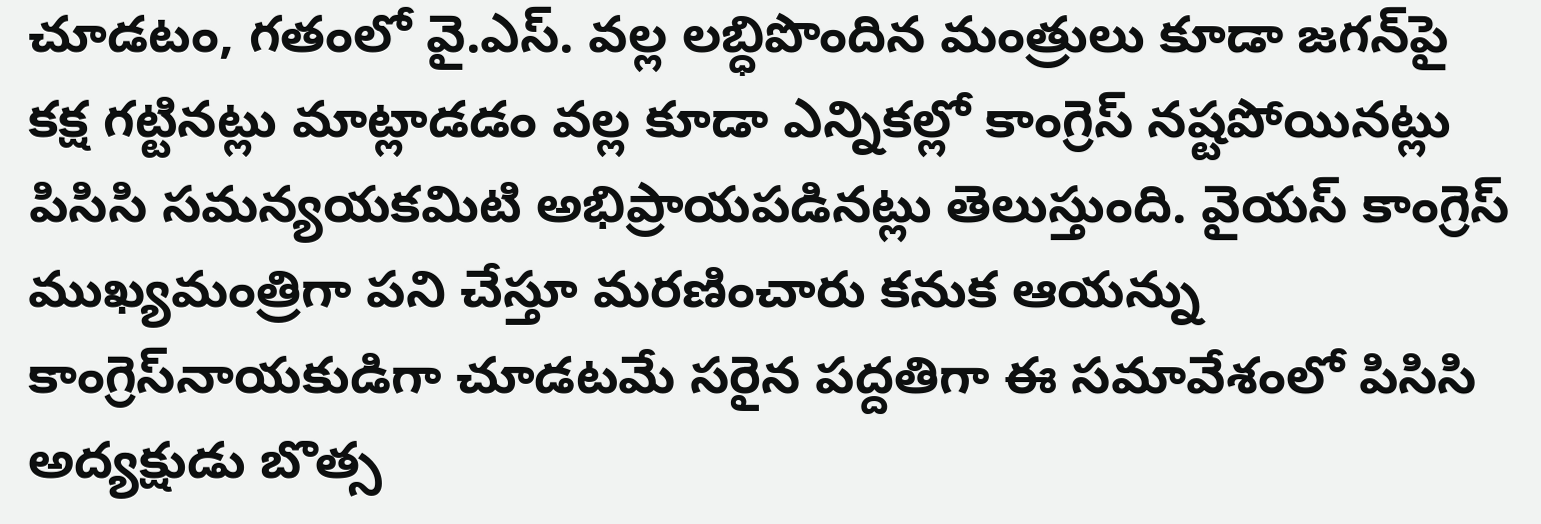చూడటం, గతంలో వై.ఎస్‌. వల్ల లబ్ధిపొందిన మంత్రులు కూడా జగన్‌పై కక్ష గట్టినట్లు మాట్లాడడం వల్ల కూడా ఎన్నికల్లో కాంగ్రెస్‌ నష్టపోయినట్లు పిసిసి సమన్యయకమిటి అభిప్రాయపడినట్లు తెలుస్తుంది. వైయస్‌ కాంగ్రెస్‌ ముఖ్యమంత్రిగా పని చేస్తూ మరణించారు కనుక ఆయన్ను కాంగ్రెస్‌నాయకుడిగా చూడటమే సరైన పద్దతిగా ఈ సమావేశంలో పిసిసి అద్యక్షుడు బొత్స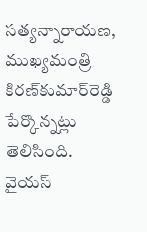సత్యన్నారాయణ, ముఖ్యమంత్రి కిరణ్‌కుమార్‌రెడ్డి పేర్కొన్నట్లు తెలిసింది. వైయస్‌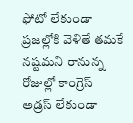ఫోటో లేకుండా ప్రజల్లోకి వెళితే తమకే నష్టమని రానున్న రోజుల్లో కాంగ్రెస్‌ అడ్రస్‌ లేకుండా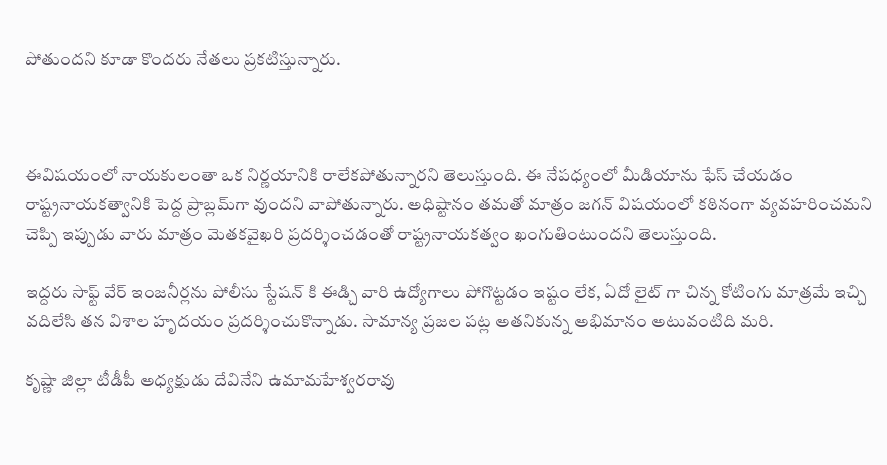పోతుందని కూడా కొందరు నేతలు ప్రకటిస్తున్నారు.



ఈవిషయంలో నాయకులంతా ఒక నిర్ణయానికి రాలేకపోతున్నారని తెలుస్తుంది. ఈ నేపధ్యంలో మీడియాను ఫేస్‌ చేయడం రాష్ట్రనాయకత్వానికి పెద్ద ప్రాబ్లమ్‌గా వుందని వాపోతున్నారు. అధిష్టానం తమతో మాత్రం జగన్‌ విషయంలో కఠినంగా వ్యవహరించమని చెప్పి ఇప్పుడు వారు మాత్రం మెతకవైఖరి ప్రదర్శించడంతో రాష్ట్రనాయకత్వం ఖంగుతింటుందని తెలుస్తుంది.

ఇద్దరు సాఫ్ట్ వేర్ ఇంజనీర్లను పోలీసు స్టేషన్ కి ఈడ్చి వారి ఉద్యోగాలు పోగొట్టడం ఇష్టం లేక, ఏదో లైట్ గా చిన్న కోటింగు మాత్రమే ఇచ్చి వదిలేసి తన విశాల హృదయం ప్రదర్శించుకొన్నాడు. సామాన్య ప్రజల పట్ల అతనికున్న అభిమానం అటువంటిది మరి.

కృష్ణా జిల్లా టీడీపీ అధ్యక్షుడు దేవినేని ఉమామహేశ్వరరావు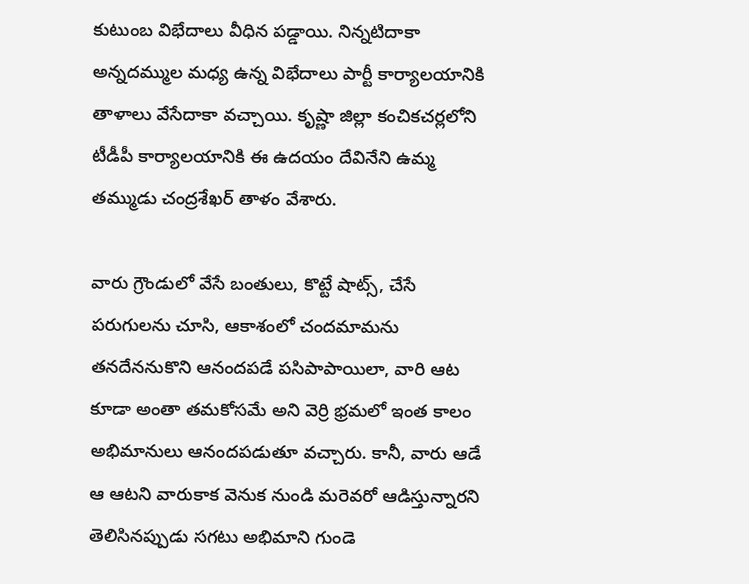కుటుంబ విభేదాలు వీధిన పడ్డాయి. నిన్నటిదాకా అన్నదమ్ముల మధ్య ఉన్న విభేదాలు పార్టీ కార్యాలయానికి తాళాలు వేసేదాకా వచ్చాయి. కృష్ణా జిల్లా కంచికచర్లలోని టీడీపీ కార్యాలయానికి ఈ ఉదయం దేవినేని ఉమ్మ తమ్ముడు చంద్రశేఖర్ తాళం వేశారు.

వారు గ్రౌండులో వేసే బంతులు, కొట్టే షాట్స్, చేసే పరుగులను చూసి, ఆకాశంలో చందమామను తనదేననుకొని ఆనందపడే పసిపాపాయిలా, వారి ఆట కూడా అంతా తమకోసమే అని వెర్రి భ్రమలో ఇంత కాలం అభిమానులు ఆనందపడుతూ వచ్చారు. కానీ, వారు ఆడే ఆ ఆటని వారుకాక వెనుక నుండి మరెవరో ఆడిస్తున్నారని తెలిసినప్పుడు సగటు అభిమాని గుండె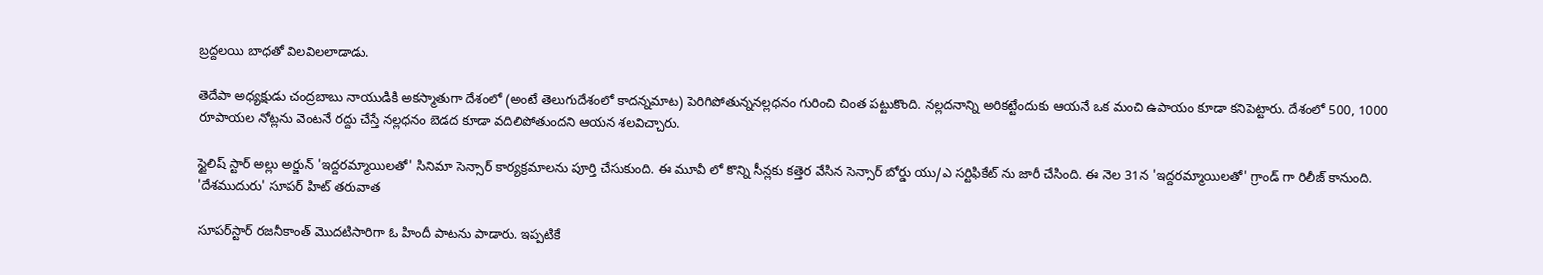బ్రద్దలయి బాధతో విలవిలలాడాడు.

తెదేపా అధ్యక్షుడు చంద్రబాబు నాయుడికి అకస్మాతుగా దేశంలో (అంటే తెలుగుదేశంలో కాదన్నమాట) పెరిగిపోతున్ననల్లధనం గురించి చింత పట్టుకొంది. నల్లదనాన్ని అరికట్టేందుకు ఆయనే ఒక మంచి ఉపాయం కూడా కనిపెట్టారు. దేశంలో 500, 1000 రూపాయల నోట్లను వెంటనే రద్దు చేస్తే నల్లధనం బెడద కూడా వదిలిపోతుందని ఆయన శలవిచ్చారు.

స్టైలిష్ స్టార్ అల్లు అర్జున్ 'ఇద్దరమ్మాయిలతో' సినిమా సెన్సార్ కార్యక్రమాలను పూర్తి చేసుకుంది. ఈ మూవీ లో కొన్ని సీన్లకు కత్తెర వేసిన సెన్సార్ బోర్డు యు/ఎ సర్టిఫికేట్ ను జారీ చేసింది. ఈ నెల 31న 'ఇద్దరమ్మాయిలతో' గ్రాండ్ గా రిలీజ్ కానుంది. 'దేశముదురు' సూపర్ హిట్ తరువాత

సూపర్‌స్టార్ రజనీకాంత్ మొదటిసారిగా ఓ హిందీ పాటను పాడారు. ఇప్పటికే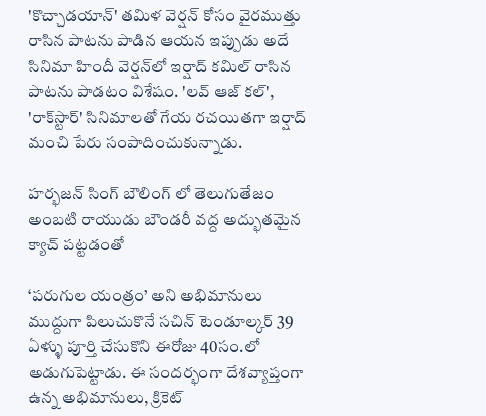'కొచ్చాడయాన్' తమిళ వెర్షన్ కోసం వైరముత్తు రాసిన పాటను పాడిన ఆయన ఇప్పుడు అదే సినిమా హిందీ వెర్షన్‌లో ఇర్షాద్ కమిల్ రాసిన పాటను పాడటం విశేషం. 'లవ్ ఆజ్ కల్', 'రాక్‌స్టార్' సినిమాలతో గేయ రచయితగా ఇర్షాద్ మంచి పేరు సంపాదించుకున్నాడు.

హర్భజన్ సింగ్ బౌలింగ్ లో తెలుగుతేజం అంబటి రాయుడు బౌండరీ వద్ద అద్భుతమైన క్యాచ్ పట్టడంతో

‘పరుగుల యంత్రం’ అని అభిమానులు ముద్దుగా పిలుచుకొనే సచిన్ టెండూల్కర్ 39 ఏళ్ళు పూర్తి చేసుకొని ఈరోజు 40సం.లో అడుగుపెట్టాడు. ఈ సందర్భంగా దేశవ్యాప్తంగా ఉన్న అభిమానులు, క్రికెట్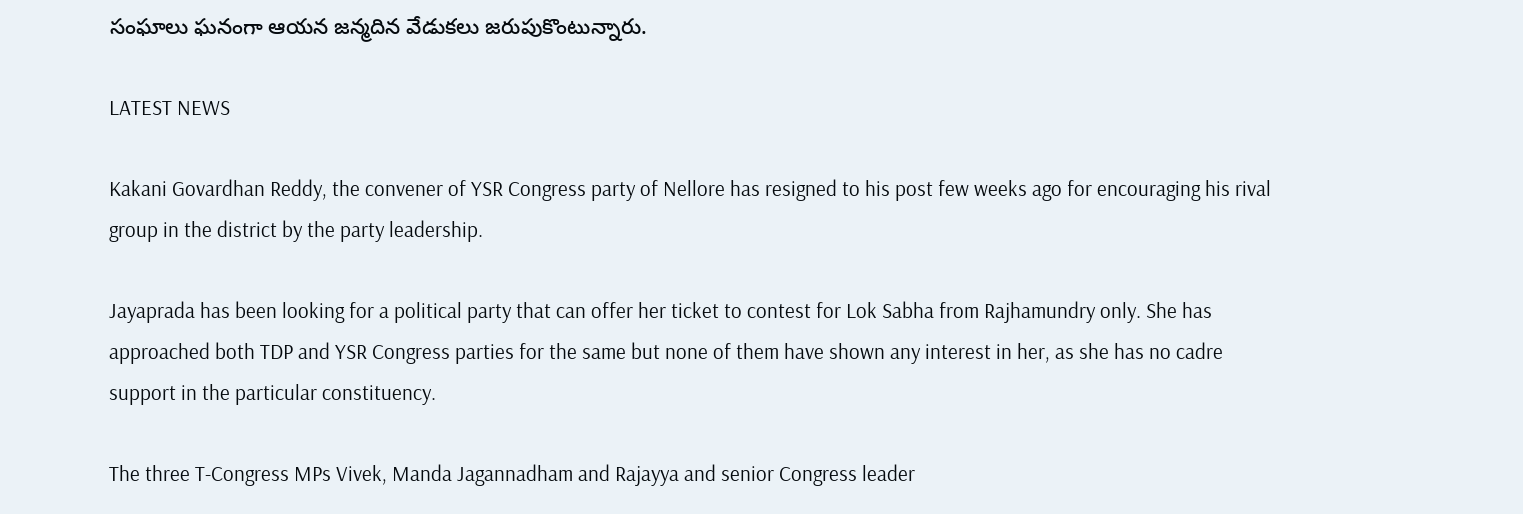సంఘాలు ఘనంగా ఆయన జన్మదిన వేడుకలు జరుపుకొంటున్నారు.

LATEST NEWS

Kakani Govardhan Reddy, the convener of YSR Congress party of Nellore has resigned to his post few weeks ago for encouraging his rival group in the district by the party leadership.

Jayaprada has been looking for a political party that can offer her ticket to contest for Lok Sabha from Rajhamundry only. She has approached both TDP and YSR Congress parties for the same but none of them have shown any interest in her, as she has no cadre support in the particular constituency.

The three T-Congress MPs Vivek, Manda Jagannadham and Rajayya and senior Congress leader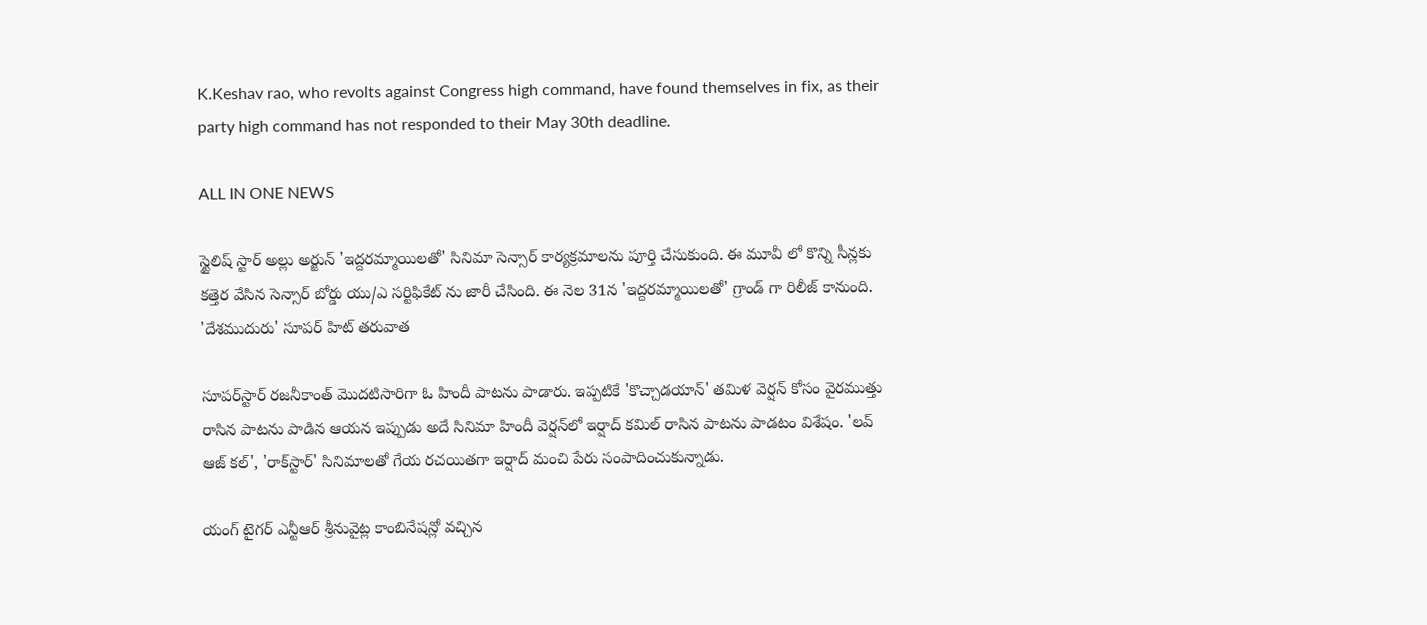K.Keshav rao, who revolts against Congress high command, have found themselves in fix, as their party high command has not responded to their May 30th deadline.

ALL IN ONE NEWS

స్టైలిష్ స్టార్ అల్లు అర్జున్ 'ఇద్దరమ్మాయిలతో' సినిమా సెన్సార్ కార్యక్రమాలను పూర్తి చేసుకుంది. ఈ మూవీ లో కొన్ని సీన్లకు కత్తెర వేసిన సెన్సార్ బోర్డు యు/ఎ సర్టిఫికేట్ ను జారీ చేసింది. ఈ నెల 31న 'ఇద్దరమ్మాయిలతో' గ్రాండ్ గా రిలీజ్ కానుంది. 'దేశముదురు' సూపర్ హిట్ తరువాత

సూపర్‌స్టార్ రజనీకాంత్ మొదటిసారిగా ఓ హిందీ పాటను పాడారు. ఇప్పటికే 'కొచ్చాడయాన్' తమిళ వెర్షన్ కోసం వైరముత్తు రాసిన పాటను పాడిన ఆయన ఇప్పుడు అదే సినిమా హిందీ వెర్షన్‌లో ఇర్షాద్ కమిల్ రాసిన పాటను పాడటం విశేషం. 'లవ్ ఆజ్ కల్', 'రాక్‌స్టార్' సినిమాలతో గేయ రచయితగా ఇర్షాద్ మంచి పేరు సంపాదించుకున్నాడు.

యంగ్ టైగర్ ఎన్టీఆర్‌ శ్రీనువైట్ల కాంబినేషన్లో వచ్చిన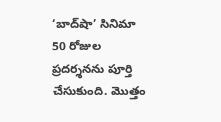‘బాద్‌షా’ సినిమా 50 రోజుల ప్రదర్శనను పూర్తి చేసుకుంది. మొత్తం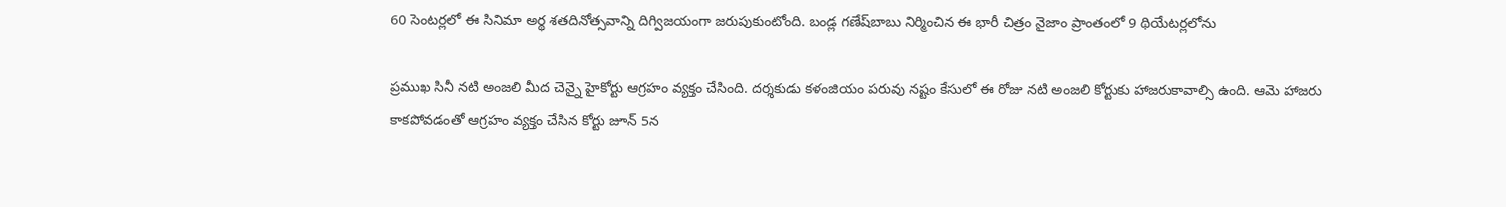60 సెంటర్లలో ఈ సినిమా అర్థ శతదినోత్సవాన్ని దిగ్విజయంగా జరుపుకుంటోంది. బండ్ల గణేష్‌బాబు నిర్మించిన ఈ భారీ చిత్రం నైజాం ప్రాంతంలో 9 థియేటర్లలోను

ప్రముఖ సినీ నటి అంజలి మీద చెన్నై హైకోర్టు ఆగ్రహం వ్యక్తం చేసింది. దర్శకుడు కళంజియం పరువు నష్టం కేసులో ఈ రోజు నటి అంజలి కోర్టుకు హాజరుకావాల్సి ఉంది. ఆమె హాజరు కాకపోవడంతో ఆగ్రహం వ్యక్తం చేసిన కోర్టు జూన్ 5న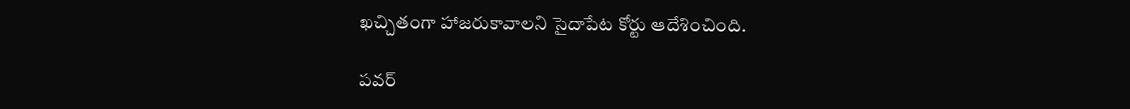ఖచ్చితంగా హాజరుకావాలని సైదాపేట కోర్టు ఆదేశించింది.

పవర్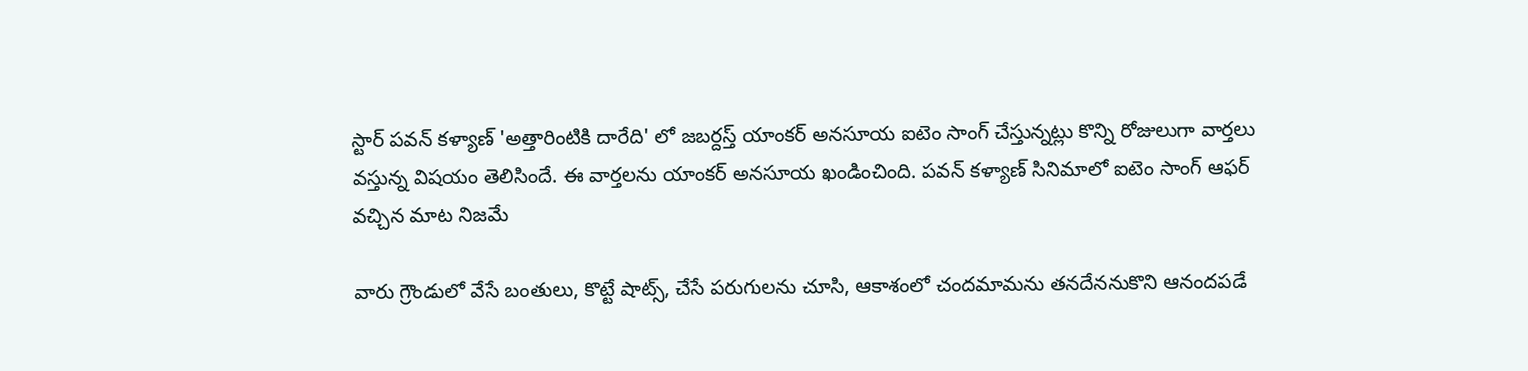స్టార్ పవన్ కళ్యాణ్ 'అత్తారింటికి దారేది' లో జబర్దస్త్ యాంకర్ అనసూయ ఐటెం సాంగ్ చేస్తున్నట్లు కొన్ని రోజులుగా వార్తలు వస్తున్న విషయం తెలిసిందే. ఈ వార్తలను యాంకర్ అనసూయ ఖండించింది. పవన్ కళ్యాణ్ సినిమాలో ఐటెం సాంగ్ ఆఫర్ వచ్చిన మాట నిజమే

వారు గ్రౌండులో వేసే బంతులు, కొట్టే షాట్స్, చేసే పరుగులను చూసి, ఆకాశంలో చందమామను తనదేననుకొని ఆనందపడే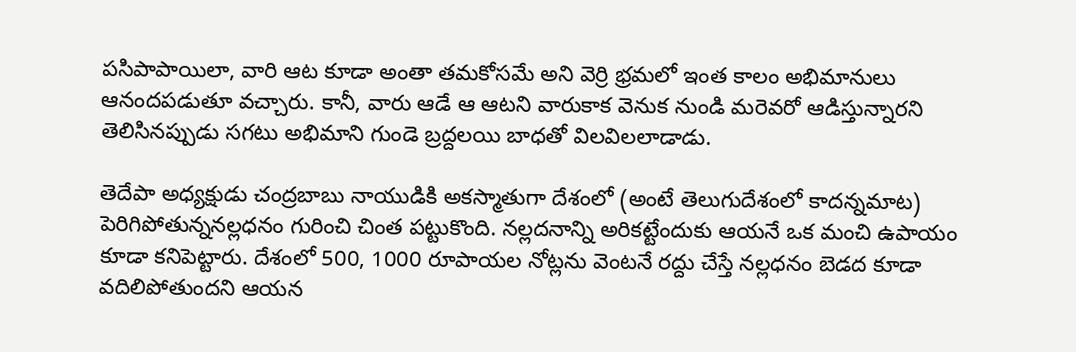పసిపాపాయిలా, వారి ఆట కూడా అంతా తమకోసమే అని వెర్రి భ్రమలో ఇంత కాలం అభిమానులు ఆనందపడుతూ వచ్చారు. కానీ, వారు ఆడే ఆ ఆటని వారుకాక వెనుక నుండి మరెవరో ఆడిస్తున్నారని తెలిసినప్పుడు సగటు అభిమాని గుండె బ్రద్దలయి బాధతో విలవిలలాడాడు.

తెదేపా అధ్యక్షుడు చంద్రబాబు నాయుడికి అకస్మాతుగా దేశంలో (అంటే తెలుగుదేశంలో కాదన్నమాట) పెరిగిపోతున్ననల్లధనం గురించి చింత పట్టుకొంది. నల్లదనాన్ని అరికట్టేందుకు ఆయనే ఒక మంచి ఉపాయం కూడా కనిపెట్టారు. దేశంలో 500, 1000 రూపాయల నోట్లను వెంటనే రద్దు చేస్తే నల్లధనం బెడద కూడా వదిలిపోతుందని ఆయన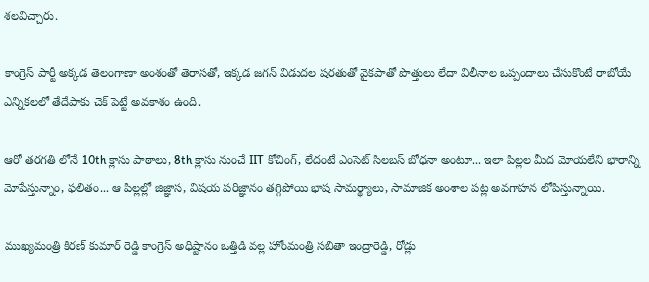శలవిచ్చారు.

కాంగ్రెస్ పార్టీ అక్కడ తెలంగాణా అంశంతో తెరాసతో, ఇక్కడ జగన్ విడుదల షరతుతో వైకపాతో పొత్తులు లేదా విలీనాల ఒప్పందాలు చేసుకొంటే రాబోయే ఎన్నికలలో తేదేపాకు చెక్ పెట్టే అవకాశం ఉంది.

ఆరో తరగతి లోనే 10th క్లాసు పాఠాలు, 8th క్లాసు నుంచే IIT కోచింగ్, లేదంటే ఎంసెట్ సిలబస్ బోధనా అంటూ... ఇలా పిల్లల మీద మోయలేని భారాన్ని మోపేస్తున్నాం, ఫలితం... ఆ పిల్లల్లో జిజ్ఞాస, విషయ పరిజ్ఞానం తగ్గిపోయి భాష సామర్థ్యాలు, సామాజిక అంశాల పట్ల అవగాహన లోపిస్తున్నాయి.

ముఖ్యమంత్రి కిరణ్ కుమార్ రెడ్డి కాంగ్రెస్ అధిష్టానం ఒత్తిడి వల్ల హోంమంత్రి సబితా ఇంద్రారెడ్డి, రోడ్లు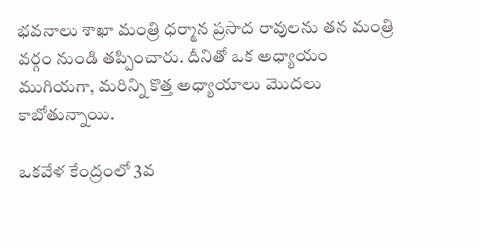భవనాలు శాఖా మంత్రి ధర్మాన ప్రసాద రావులను తన మంత్రి వర్గం నుండి తప్పించారు. దీనితో ఒక అధ్యాయం ముగియగా, మరిన్ని కొత్త అధ్యాయాలు మొదలు కాబోతున్నాయి.

ఒకవేళ కేంద్రంలో 3వ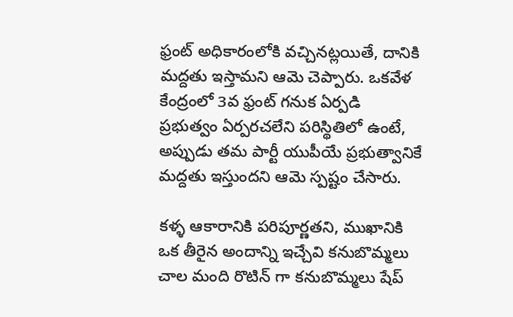ఫ్రంట్ అధికారంలోకి వచ్చినట్లయితే, దానికి మద్దతు ఇస్తామని ఆమె చెప్పారు. ఒకవేళ కేంద్రంలో 3వ ఫ్రంట్ గనుక ఏర్పడి ప్రభుత్వం ఏర్పరచలేని పరిస్థితిలో ఉంటే, అప్పుడు తమ పార్టీ యుపీయే ప్రభుత్వానికే మద్దతు ఇస్తుందని ఆమె స్పష్టం చేసారు.

కళ్ళ ఆకారానికి పరిపూర్ణతని, ముఖానికి ఒక తీరైన అందాన్ని ఇచ్చేవి కనుబొమ్మలు చాల మంది రొటిన్ గా కనుబొమ్మలు షేప్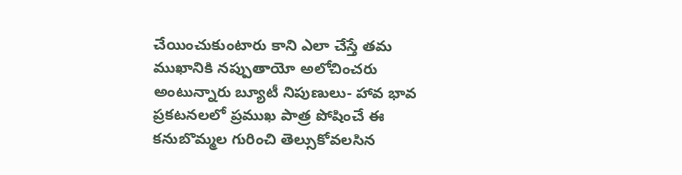చేయించుకుంటారు కాని ఎలా చేస్తే తమ ముఖానికి నప్పుతాయో అలోచించరు అంటున్నారు బ్యూటీ నిపుణులు- హావ భావ ప్రకటనలలో ప్రముఖ పాత్ర పోషించే ఈ కనుబొమ్మల గురించి తెల్సుకోవలసిన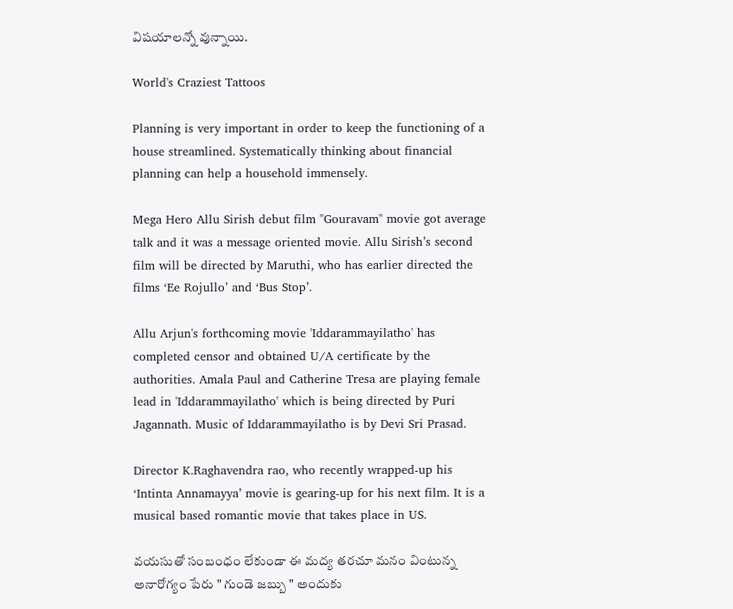విషయాలన్నో వున్నాయి.

World's Craziest Tattoos

Planning is very important in order to keep the functioning of a house streamlined. Systematically thinking about financial planning can help a household immensely.

Mega Hero Allu Sirish debut film "Gouravam" movie got average talk and it was a message oriented movie. Allu Sirish’s second film will be directed by Maruthi, who has earlier directed the films ‘Ee Rojullo’ and ‘Bus Stop’.

Allu Arjun's forthcoming movie 'Iddarammayilatho' has completed censor and obtained U/A certificate by the authorities. Amala Paul and Catherine Tresa are playing female lead in 'Iddarammayilatho' which is being directed by Puri Jagannath. Music of Iddarammayilatho is by Devi Sri Prasad.

Director K.Raghavendra rao, who recently wrapped-up his ‘Intinta Annamayya’ movie is gearing-up for his next film. It is a musical based romantic movie that takes place in US.

వయసుతో సంబంధం లేకుండా ఈ మద్య తరచూ మనం వింటున్న అనారోగ్యం పేరు " గుండె జబ్బు " అందుకు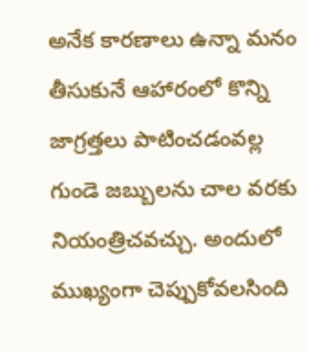అనేక కారణాలు ఉన్నా మనం తీసుకునే ఆహారంలో కొన్ని జాగ్రత్తలు పాటించడంవల్ల గుండె జబ్బులను చాల వరకు నియంత్రిచవచ్చు. అందులో ముఖ్యంగా చెప్పుకోవలసింది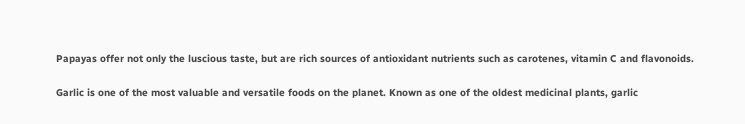Papayas offer not only the luscious taste, but are rich sources of antioxidant nutrients such as carotenes, vitamin C and flavonoids.

Garlic is one of the most valuable and versatile foods on the planet. Known as one of the oldest medicinal plants, garlic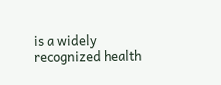is a widely recognized health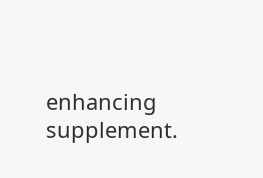enhancing supplement.